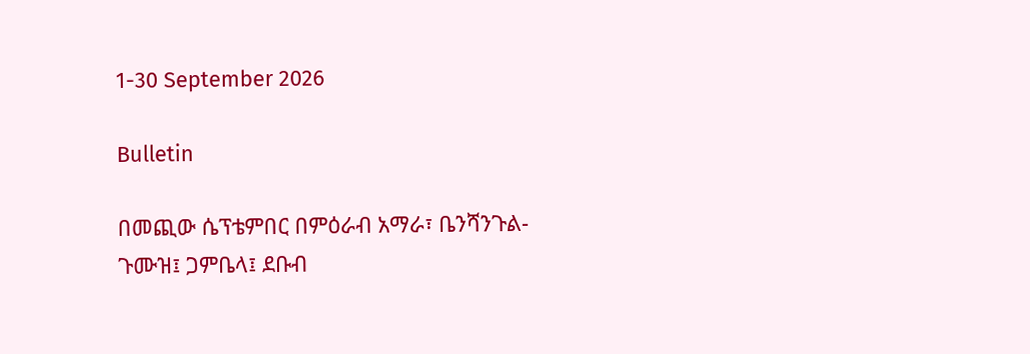1-30 September 2026

Bulletin

በመጪው ሴፕቴምበር በምዕራብ አማራ፣ ቤንሻንጉል-ጉሙዝ፤ ጋምቤላ፤ ደቡብ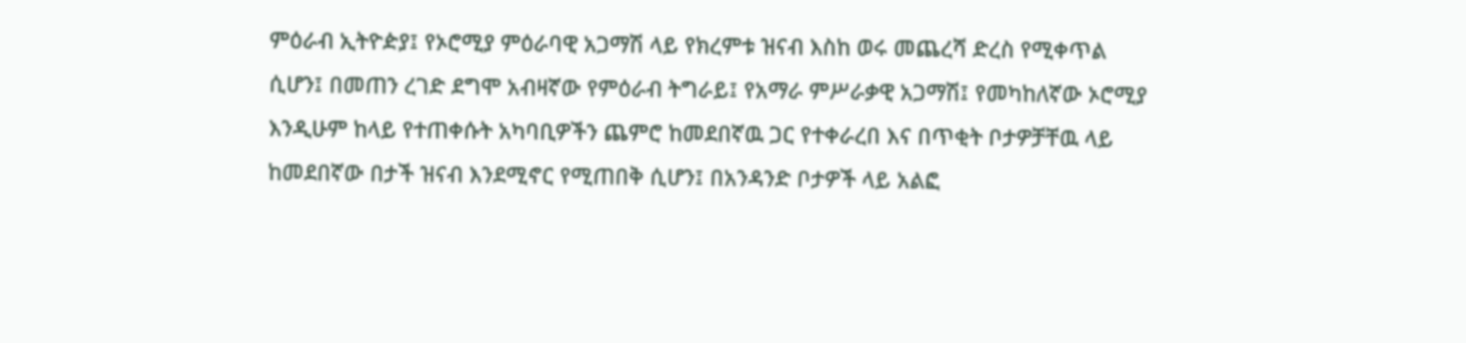ምዕራብ ኢትዮዽያ፤ የኦሮሚያ ምዕራባዊ አጋማሽ ላይ የክረምቱ ዝናብ እስከ ወሩ መጨረሻ ድረስ የሚቀጥል ሲሆን፤ በመጠን ረገድ ደግሞ አብዛኛው የምዕራብ ትግራይ፤ የአማራ ምሥራቃዊ አጋማሽ፤ የመካከለኛው ኦሮሚያ እንዲሁም ከላይ የተጠቀሱት አካባቢዎችን ጨምሮ ከመደበኛዉ ጋር የተቀራረበ እና በጥቂት ቦታዎቻቸዉ ላይ ከመደበኛው በታች ዝናብ እንደሚኖር የሚጠበቅ ሲሆን፤ በአንዳንድ ቦታዎች ላይ አልፎ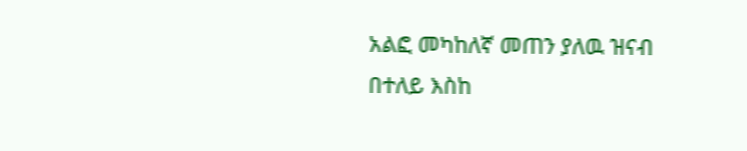አልፎ መካከለኛ መጠን ያለዉ ዝናብ በተለይ እስከ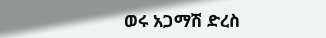ወሩ አጋማሽ ድረስ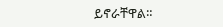ይኖራቸዋል።